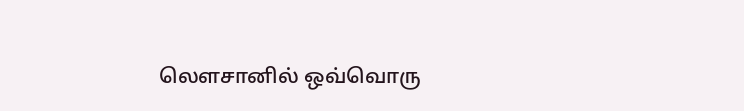லௌசானில் ஒவ்வொரு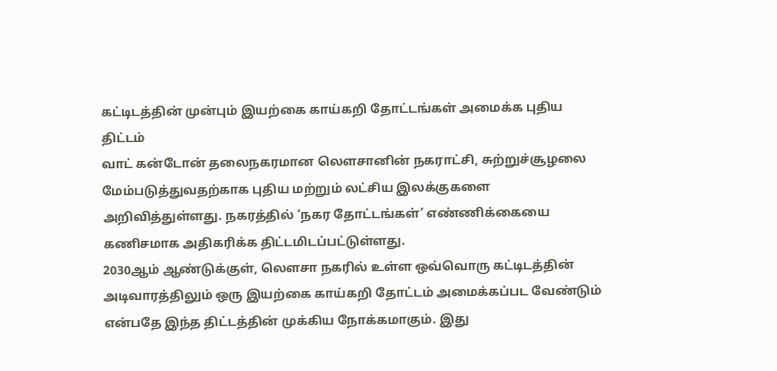கட்டிடத்தின் முன்பும் இயற்கை காய்கறி தோட்டங்கள் அமைக்க புதிய திட்டம்
வாட் கன்டோன் தலைநகரமான லௌசானின் நகராட்சி, சுற்றுச்சூழலை மேம்படுத்துவதற்காக புதிய மற்றும் லட்சிய இலக்குகளை அறிவித்துள்ளது. நகரத்தில் ‘நகர தோட்டங்கள்’ எண்ணிக்கையை கணிசமாக அதிகரிக்க திட்டமிடப்பட்டுள்ளது.
2030ஆம் ஆண்டுக்குள், லௌசா நகரில் உள்ள ஒவ்வொரு கட்டிடத்தின் அடிவாரத்திலும் ஒரு இயற்கை காய்கறி தோட்டம் அமைக்கப்பட வேண்டும் என்பதே இந்த திட்டத்தின் முக்கிய நோக்கமாகும். இது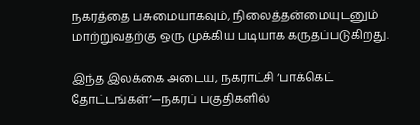நகரத்தை பசுமையாகவும், நிலைத்தன்மையுடனும் மாற்றுவதற்கு ஒரு முக்கிய படியாக கருதப்படுகிறது.

இந்த இலக்கை அடைய, நகராட்சி ‘பாக்கெட் தோட்டங்கள்’—நகரப் பகுதிகளில்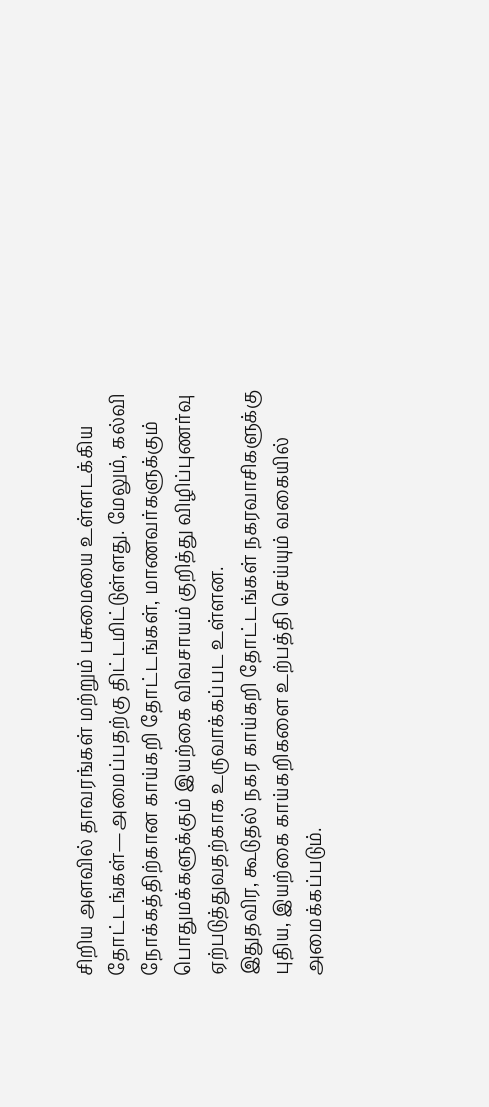சிறிய அளவில் தாவரங்கள் மற்றும் பசுமையை உள்ளடக்கிய தோட்டங்கள்—அமைப்பதற்கு திட்டமிட்டுள்ளது. மேலும், கல்வி நோக்கத்திற்கான காய்கறி தோட்டங்கள், மாணவர்களுக்கும் பொதுமக்களுக்கும் இயற்கை விவசாயம் குறித்து விழிப்புணர்வு ஏற்படுத்துவதற்காக உருவாக்கப்பட உள்ளன.
இதுதவிர, கூடுதல் நகர காய்கறி தோட்டங்கள் நகரவாசிகளுக்கு புதிய, இயற்கை காய்கறிகளை உற்பத்தி செய்யும் வகையில் அமைக்கப்படும்.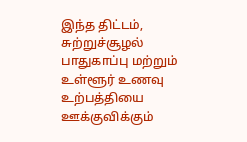இந்த திட்டம், சுற்றுச்சூழல் பாதுகாப்பு மற்றும் உள்ளூர் உணவு உற்பத்தியை ஊக்குவிக்கும்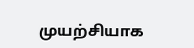முயற்சியாக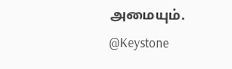அமையும்.
@Keystone